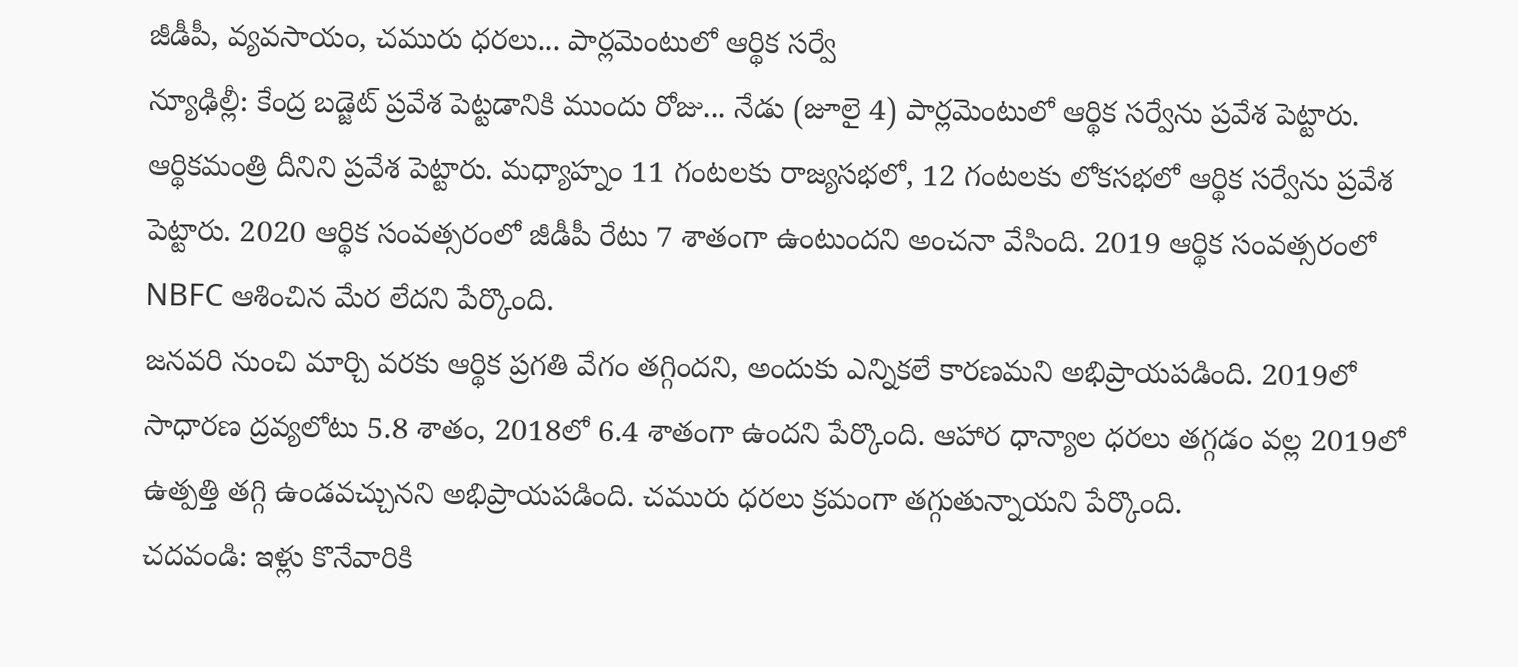జీడీపీ, వ్యవసాయం, చమురు ధరలు... పార్లమెంటులో ఆర్థిక సర్వే
న్యూఢిల్లీ: కేంద్ర బడ్జెట్ ప్రవేశ పెట్టడానికి ముందు రోజు... నేడు (జూలై 4) పార్లమెంటులో ఆర్థిక సర్వేను ప్రవేశ పెట్టారు. ఆర్థికమంత్రి దీనిని ప్రవేశ పెట్టారు. మధ్యాహ్నం 11 గంటలకు రాజ్యసభలో, 12 గంటలకు లోకసభలో ఆర్థిక సర్వేను ప్రవేశ పెట్టారు. 2020 ఆర్థిక సంవత్సరంలో జీడీపీ రేటు 7 శాతంగా ఉంటుందని అంచనా వేసింది. 2019 ఆర్థిక సంవత్సరంలో NBFC ఆశించిన మేర లేదని పేర్కొంది.
జనవరి నుంచి మార్చి వరకు ఆర్థిక ప్రగతి వేగం తగ్గిందని, అందుకు ఎన్నికలే కారణమని అభిప్రాయపడింది. 2019లో సాధారణ ద్రవ్యలోటు 5.8 శాతం, 2018లో 6.4 శాతంగా ఉందని పేర్కొంది. ఆహార ధాన్యాల ధరలు తగ్గడం వల్ల 2019లో ఉత్పత్తి తగ్గి ఉండవచ్చునని అభిప్రాయపడింది. చమురు ధరలు క్రమంగా తగ్గుతున్నాయని పేర్కొంది.
చదవండి: ఇళ్లు కొనేవారికి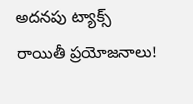అదనపు ట్యాక్స్ రాయితీ ప్రయోజనాలు!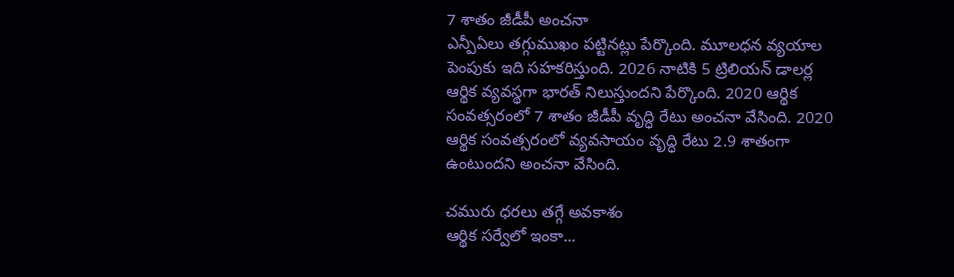7 శాతం జీడీపీ అంచనా
ఎన్పీఏలు తగ్గుముఖం పట్టినట్లు పేర్కొంది. మూలధన వ్యయాల పెంపుకు ఇది సహకరిస్తుంది. 2026 నాటికి 5 ట్రిలియన్ డాలర్ల ఆర్థిక వ్యవస్థగా భారత్ నిలుస్తుందని పేర్కొంది. 2020 ఆర్థిక సంవత్సరంలో 7 శాతం జీడీపీ వృద్ధి రేటు అంచనా వేసింది. 2020 ఆర్థిక సంవత్సరంలో వ్యవసాయం వృద్ధి రేటు 2.9 శాతంగా ఉంటుందని అంచనా వేసింది.

చమురు ధరలు తగ్గే అవకాశం
ఆర్థిక సర్వేలో ఇంకా...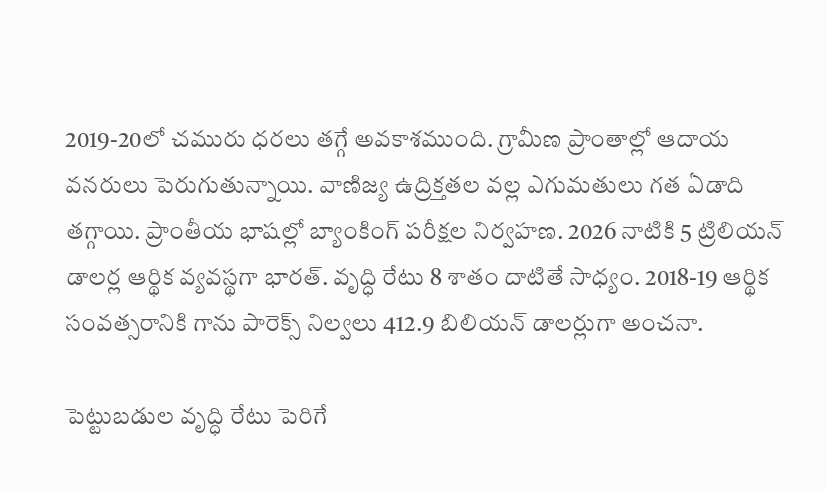2019-20లో చమురు ధరలు తగ్గే అవకాశముంది. గ్రామీణ ప్రాంతాల్లో ఆదాయ వనరులు పెరుగుతున్నాయి. వాణిజ్య ఉద్రిక్తతల వల్ల ఎగుమతులు గత ఏడాది తగ్గాయి. ప్రాంతీయ భాషల్లో బ్యాంకింగ్ పరీక్షల నిర్వహణ. 2026 నాటికి 5 ట్రిలియన్ డాలర్ల ఆర్థిక వ్యవస్థగా భారత్. వృద్ధి రేటు 8 శాతం దాటితే సాధ్యం. 2018-19 ఆర్థిక సంవత్సరానికి గాను పారెక్స్ నిల్వలు 412.9 బిలియన్ డాలర్లుగా అంచనా.

పెట్టుబడుల వృద్ధి రేటు పెరిగే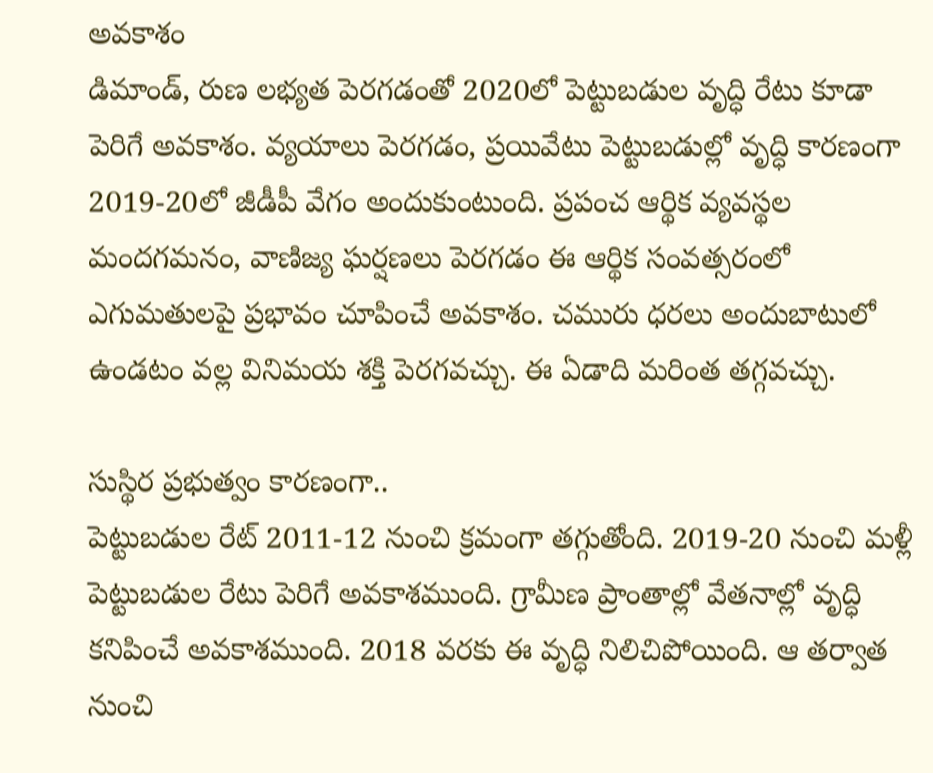అవకాశం
డిమాండ్, రుణ లభ్యత పెరగడంతో 2020లో పెట్టుబడుల వృద్ధి రేటు కూడా పెరిగే అవకాశం. వ్యయాలు పెరగడం, ప్రయివేటు పెట్టుబడుల్లో వృద్ధి కారణంగా 2019-20లో జీడీపీ వేగం అందుకుంటుంది. ప్రపంచ ఆర్థిక వ్యవస్థల మందగమనం, వాణిజ్య ఘర్షణలు పెరగడం ఈ ఆర్థిక సంవత్సరంలో ఎగుమతులపై ప్రభావం చూపించే అవకాశం. చమురు ధరలు అందుబాటులో ఉండటం వల్ల వినిమయ శక్తి పెరగవచ్చు. ఈ ఏడాది మరింత తగ్గవచ్చు.

సుస్థిర ప్రభుత్వం కారణంగా..
పెట్టుబడుల రేట్ 2011-12 నుంచి క్రమంగా తగ్గుతోంది. 2019-20 నుంచి మళ్లీ పెట్టుబడుల రేటు పెరిగే అవకాశముంది. గ్రామీణ ప్రాంతాల్లో వేతనాల్లో వృద్ధి కనిపించే అవకాశముంది. 2018 వరకు ఈ వృద్ధి నిలిచిపోయింది. ఆ తర్వాత నుంచి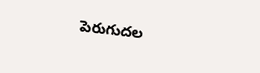పెరుగుదల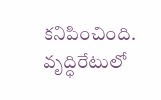కనిపించింది. వృద్ధిరేటులో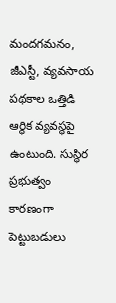మందగమనం, జీఎస్టీ, వ్యవసాయ పథకాల ఒత్తిడి ఆర్థిక వ్యవస్థపై ఉంటుంది. సుస్థిర ప్రభుత్వం కారణంగా పెట్టుబడులు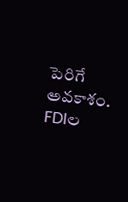పెరిగే అవకాశం. FDIల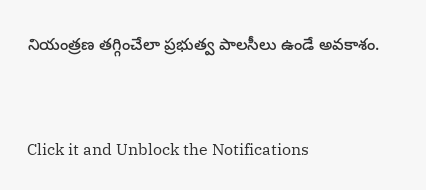నియంత్రణ తగ్గించేలా ప్రభుత్వ పాలసీలు ఉండే అవకాశం.


Click it and Unblock the Notifications